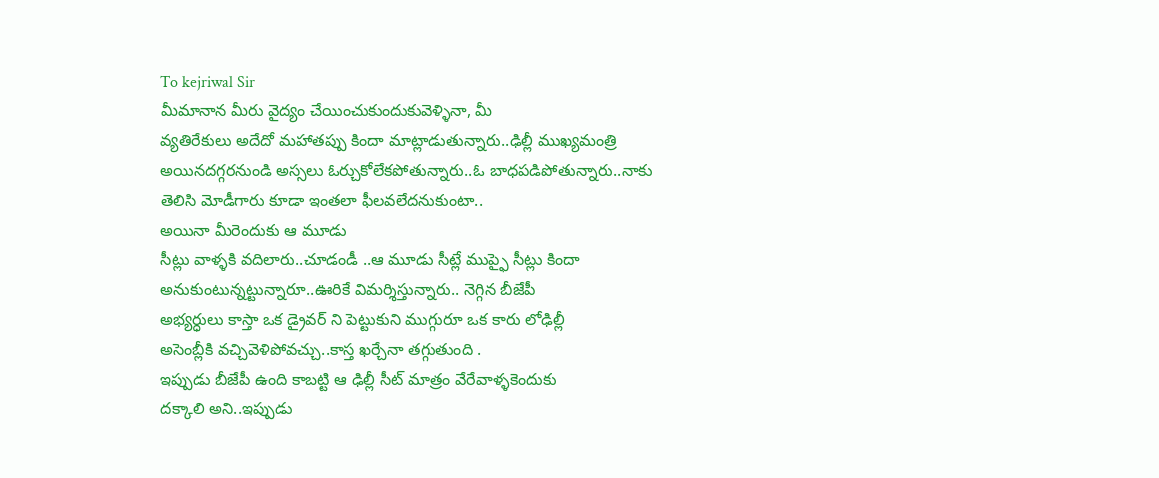To kejriwal Sir
మీమానాన మీరు వైద్యం చేయించుకుందుకువెళ్ళినా, మీ
వ్యతిరేకులు అదేదో మహాతప్పు కిందా మాట్లాడుతున్నారు..ఢిల్లీ ముఖ్యమంత్రి
అయినదగ్గరనుండి అస్సలు ఓర్చుకోలేకపోతున్నారు..ఓ బాధపడిపోతున్నారు..నాకు
తెలిసి మోడీగారు కూడా ఇంతలా ఫీలవలేదనుకుంటా..
అయినా మీరెందుకు ఆ మూడు
సీట్లు వాళ్ళకి వదిలారు..చూడండీ ..ఆ మూడు సీట్లే ముప్ఫై సీట్లు కిందా
అనుకుంటున్నట్టున్నారూ..ఊరికే విమర్శిస్తున్నారు.. నెగ్గిన బీజేపీ
అభ్యర్ధులు కాస్తా ఒక డ్రైవర్ ని పెట్టుకుని ముగ్గురూ ఒక కారు లోఢిల్లీ
అసెంబ్లీకి వచ్చివెళిపోవచ్చు..కాస్త ఖర్చేనా తగ్గుతుంది .
ఇప్పుడు బీజేపీ ఉంది కాబట్టి ఆ ఢిల్లీ సీట్ మాత్రం వేరేవాళ్ళకెందుకు
దక్కాలి అని..ఇప్పుడు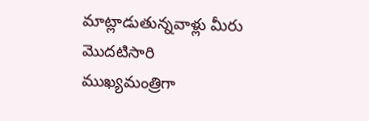మాట్లాడుతున్నవాళ్లు మీరు మొదటిసారి ముఖ్యమంత్రిగా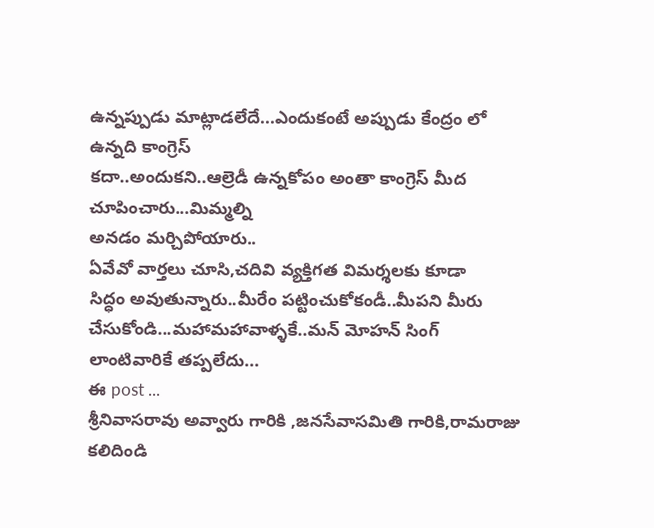ఉన్నప్పుడు మాట్లాడలేదే...ఎందుకంటే అప్పుడు కేంద్రం లో ఉన్నది కాంగ్రెస్
కదా..అందుకని..ఆల్రెడీ ఉన్నకోపం అంతా కాంగ్రెస్ మీద చూపించారు...మిమ్మల్ని
అనడం మర్చిపోయారు..
ఏవేవో వార్తలు చూసి,చదివి వ్యక్తిగత విమర్శలకు కూడా
సిద్ధం అవుతున్నారు..మీరేం పట్టించుకోకండీ..మీపని మీరు
చేసుకోండి...మహామహావాళ్ళకే..మన్ మోహన్ సింగ్ లాంటివారికే తప్పలేదు...
ఈ post ...
శ్రీనివాసరావు అవ్వారు గారికి ,జనసేవాసమితి గారికి,రామరాజు కలిదిండి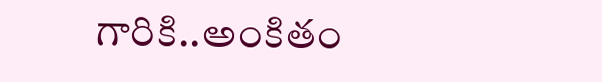గారికి..అంకితం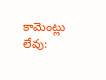కామెంట్లు లేవు: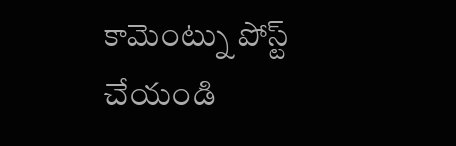కామెంట్ను పోస్ట్ చేయండి